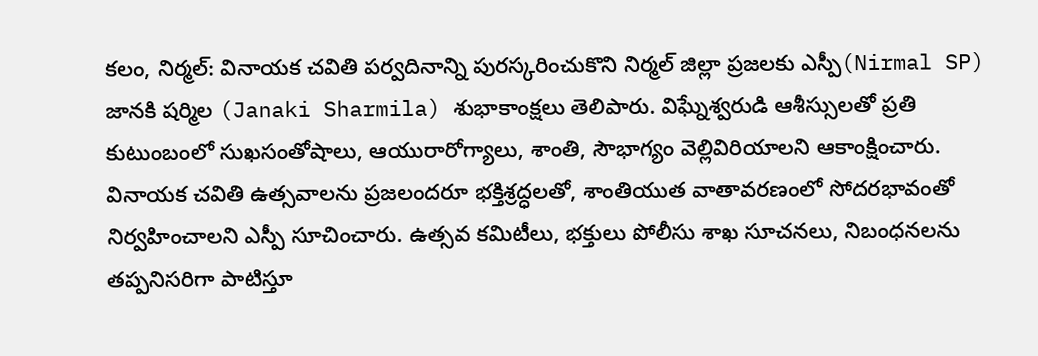కలం, నిర్మల్: వినాయక చవితి పర్వదినాన్ని పురస్కరించుకొని నిర్మల్ జిల్లా ప్రజలకు ఎస్పీ(Nirmal SP) జానకి షర్మిల (Janaki Sharmila) శుభాకాంక్షలు తెలిపారు. విఘ్నేశ్వరుడి ఆశీస్సులతో ప్రతి కుటుంబంలో సుఖసంతోషాలు, ఆయురారోగ్యాలు, శాంతి, సౌభాగ్యం వెల్లివిరియాలని ఆకాంక్షించారు. వినాయక చవితి ఉత్సవాలను ప్రజలందరూ భక్తిశ్రద్ధలతో, శాంతియుత వాతావరణంలో సోదరభావంతో నిర్వహించాలని ఎస్పీ సూచించారు. ఉత్సవ కమిటీలు, భక్తులు పోలీసు శాఖ సూచనలు, నిబంధనలను తప్పనిసరిగా పాటిస్తూ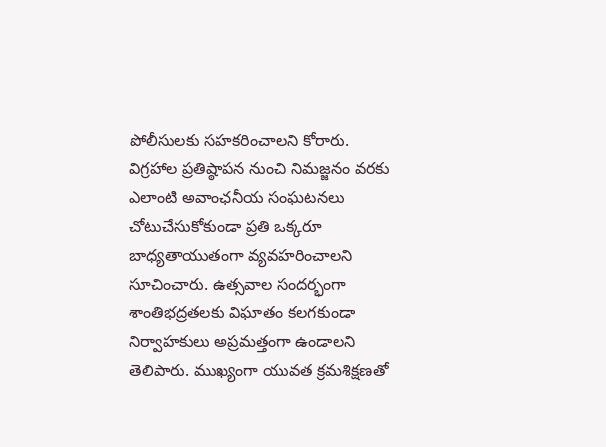పోలీసులకు సహకరించాలని కోరారు.
విగ్రహాల ప్రతిష్ఠాపన నుంచి నిమజ్జనం వరకు ఎలాంటి అవాంఛనీయ సంఘటనలు చోటుచేసుకోకుండా ప్రతి ఒక్కరూ బాధ్యతాయుతంగా వ్యవహరించాలని సూచించారు. ఉత్సవాల సందర్భంగా శాంతిభద్రతలకు విఘాతం కలగకుండా నిర్వాహకులు అప్రమత్తంగా ఉండాలని తెలిపారు. ముఖ్యంగా యువత క్రమశిక్షణతో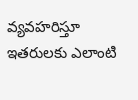వ్యవహరిస్తూ ఇతరులకు ఎలాంటి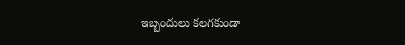ఇబ్బందులు కలగకుండా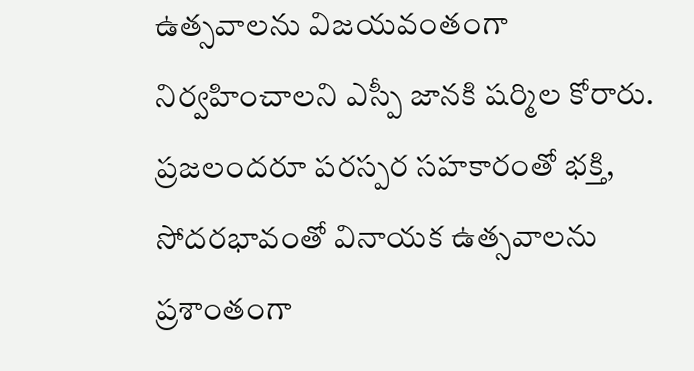ఉత్సవాలను విజయవంతంగా నిర్వహించాలని ఎస్పీ జానకి షర్మిల కోరారు. ప్రజలందరూ పరస్పర సహకారంతో భక్తి, సోదరభావంతో వినాయక ఉత్సవాలను ప్రశాంతంగా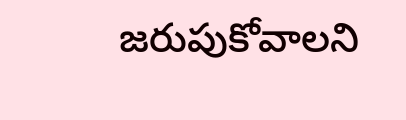జరుపుకోవాలని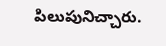పిలుపునిచ్చారు.